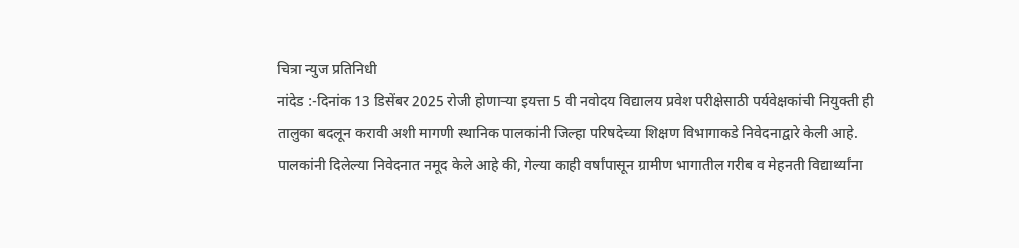चित्रा न्युज प्रतिनिधी
नांदेड :-दिनांक 13 डिसेंबर 2025 रोजी होणाऱ्या इयत्ता 5 वी नवोदय विद्यालय प्रवेश परीक्षेसाठी पर्यवेक्षकांची नियुक्ती ही तालुका बदलून करावी अशी मागणी स्थानिक पालकांनी जिल्हा परिषदेच्या शिक्षण विभागाकडे निवेदनाद्वारे केली आहे.
पालकांनी दिलेल्या निवेदनात नमूद केले आहे की, गेल्या काही वर्षांपासून ग्रामीण भागातील गरीब व मेहनती विद्यार्थ्यांना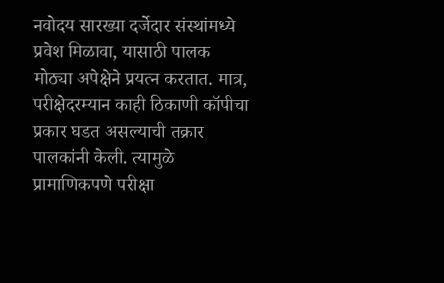नवोदय सारख्या दर्जेदार संस्थांमध्ये प्रवेश मिळावा, यासाठी पालक मोठ्या अपेक्षेने प्रयत्न करतात. मात्र, परीक्षेदरम्यान काही ठिकाणी कॉपीचा प्रकार घडत असल्याची तक्रार पालकांनी केली. त्यामुळे प्रामाणिकपणे परीक्षा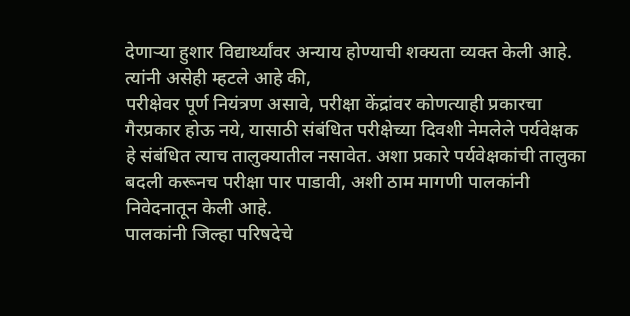देणाऱ्या हुशार विद्यार्थ्यांवर अन्याय होण्याची शक्यता व्यक्त केली आहे.
त्यांनी असेही म्हटले आहे की,
परीक्षेवर पूर्ण नियंत्रण असावे, परीक्षा केंद्रांवर कोणत्याही प्रकारचा गैरप्रकार होऊ नये, यासाठी संबंधित परीक्षेच्या दिवशी नेमलेले पर्यवेक्षक हे संबंधित त्याच तालुक्यातील नसावेत. अशा प्रकारे पर्यवेक्षकांची तालुका बदली करूनच परीक्षा पार पाडावी, अशी ठाम मागणी पालकांनी निवेदनातून केली आहे.
पालकांनी जिल्हा परिषदेचे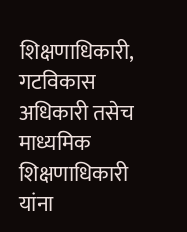शिक्षणाधिकारी, गटविकास अधिकारी तसेच माध्यमिक शिक्षणाधिकारी यांना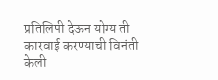प्रतिलिपी देऊन योग्य ती कारवाई करण्याची विनंती केली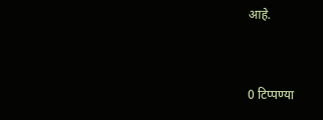आहे.


0 टिप्पण्या